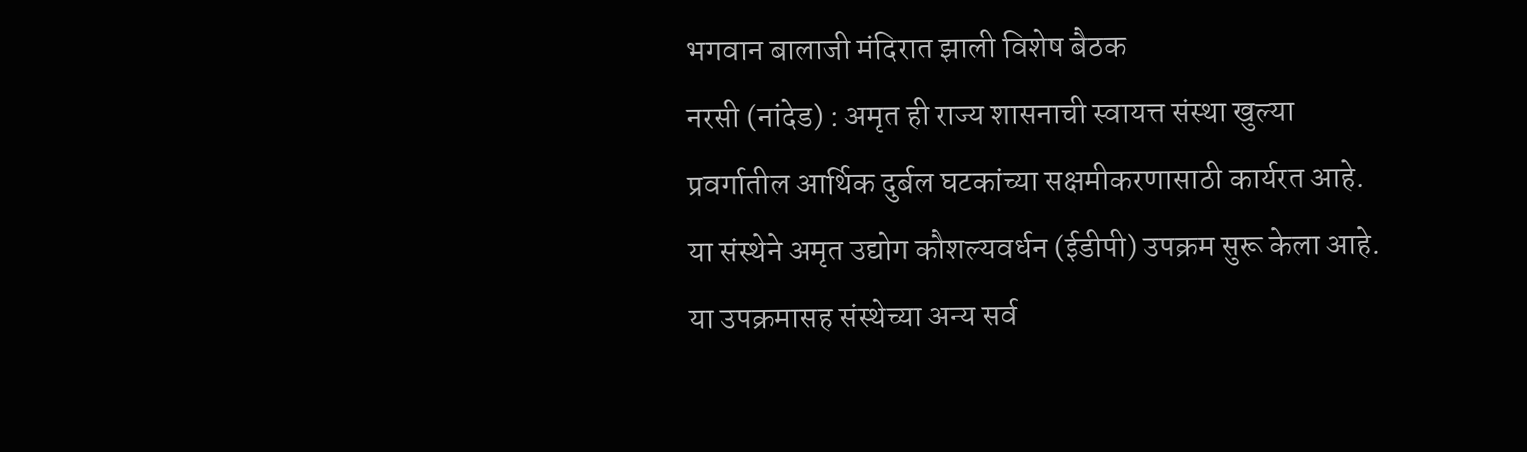भगवान बालाजी मंदिरात झाली विशेष बैठक
नरसी (नांदेड) : अमृत ही राज्य शासनाची स्वायत्त संस्था खुल्या प्रवर्गातील आर्थिक दुर्बल घटकांच्या सक्षमीकरणासाठी कार्यरत आहे. या संस्थेने अमृत उद्योग कौशल्यवर्धन (ईडीपी) उपक्रम सुरू केला आहे. या उपक्रमासह संस्थेच्या अन्य सर्व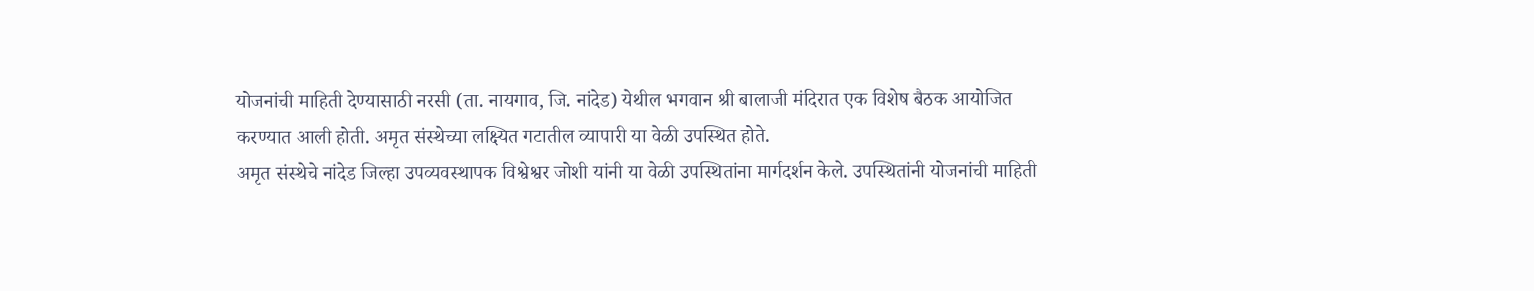योजनांची माहिती देण्यासाठी नरसी (ता. नायगाव, जि. नांदेड) येथील भगवान श्री बालाजी मंदिरात एक विशेष बैठक आयोजित करण्यात आली होती. अमृत संस्थेच्या लक्ष्यित गटातील व्यापारी या वेळी उपस्थित होते.
अमृत संस्थेचे नांदेड जिल्हा उपव्यवस्थापक विश्वेश्वर जोशी यांनी या वेळी उपस्थितांना मार्गदर्शन केले. उपस्थितांनी योजनांची माहिती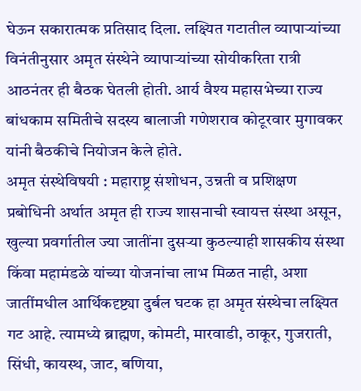घेऊन सकारात्मक प्रतिसाद दिला. लक्ष्यित गटातील व्यापाऱ्यांच्या विनंतीनुसार अमृत संस्थेने व्यापाऱ्यांच्या सोयीकरिता रात्री आठनंतर ही बैठक घेतली होती. आर्य वैश्य महासभेच्या राज्य बांधकाम समितीचे सदस्य बालाजी गणेशराव कोटूरवार मुगावकर यांनी बैठकीचे नियोजन केले होते.
अमृत संस्थेविषयी : महाराष्ट्र संशोधन, उन्नती व प्रशिक्षण प्रबोधिनी अर्थात अमृत ही राज्य शासनाची स्वायत्त संस्था असून, खुल्या प्रवर्गातील ज्या जातींना दुसऱ्या कुठल्याही शासकीय संस्था किंवा महामंडळे यांच्या योजनांचा लाभ मिळत नाही, अशा जातींमधील आर्थिकदृष्ट्या दुर्बल घटक हा अमृत संस्थेचा लक्ष्यित गट आहे. त्यामध्ये ब्राह्मण, कोमटी, मारवाडी, ठाकूर, गुजराती, सिंधी, कायस्थ, जाट, बणिया,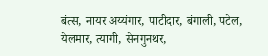बंत्स, नायर अय्यंगार, पाटीदार, बंगाली, पटेल, येलमार, त्यागी, सेनगुनथर,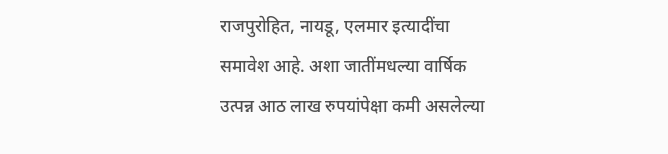राजपुरोहित, नायडू, एलमार इत्यादींचा समावेश आहे. अशा जातींमधल्या वार्षिक उत्पन्न आठ लाख रुपयांपेक्षा कमी असलेल्या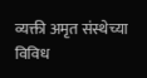व्यक्ती अमृत संस्थेच्या विविध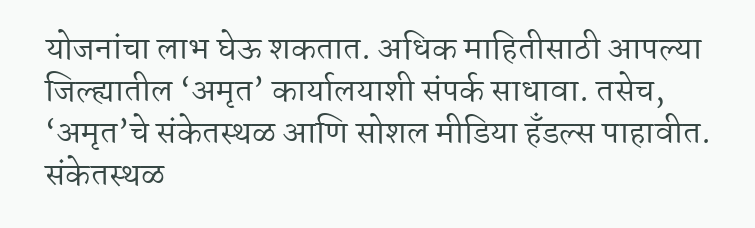योजनांचा लाभ घेऊ शकतात. अधिक माहितीसाठी आपल्या जिल्ह्यातील ‘अमृत’ कार्यालयाशी संपर्क साधावा. तसेच, ‘अमृत’चे संकेतस्थळ आणि सोशल मीडिया हँडल्स पाहावीत.
संकेतस्थळ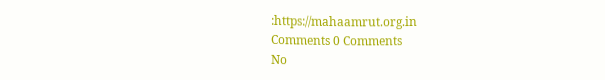:https://mahaamrut.org.in
Comments 0 Comments
No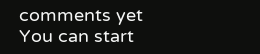comments yet
You can start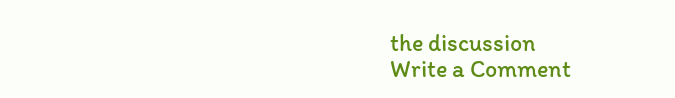the discussion
Write a Comment